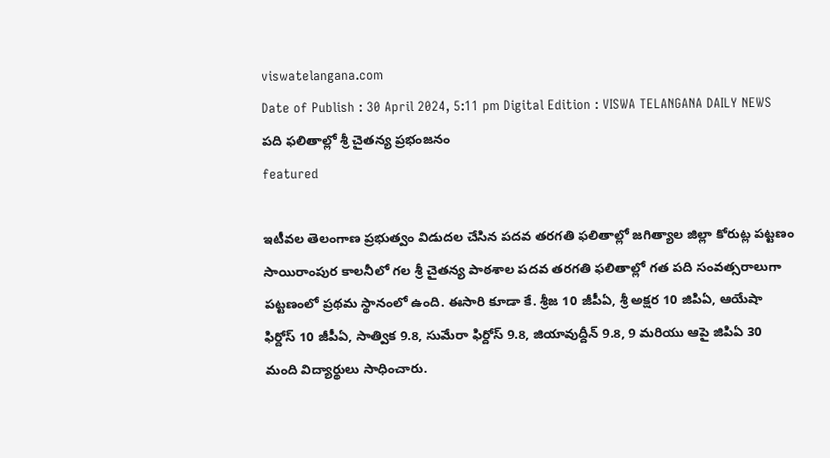viswatelangana.com
Date of Publish : 30 April 2024, 5:11 pm Digital Edition : VISWA TELANGANA DAILY NEWS
పది ఫలితాల్లో శ్రీ చైతన్య ప్రభంజనం
featured

ఇటీవల తెలంగాణ ప్రభుత్వం విడుదల చేసిన పదవ తరగతి ఫలితాల్లో జగిత్యాల జిల్లా కోరుట్ల పట్టణం సాయిరాంపుర కాలనీలో గల శ్రీ చైతన్య పాఠశాల పదవ తరగతి ఫలితాల్లో గత పది సంవత్సరాలుగా పట్టణంలో ప్రథమ స్థానంలో ఉంది. ఈసారి కూడా కే. శ్రీజ 10 జీపీఏ, శ్రీ అక్షర 10 జిపిఏ, ఆయేషా ఫిర్దోస్ 10 జీపీఏ, సాత్విక 9.8, సుమేరా ఫిర్దోస్ 9.8, జియావుద్దీన్ 9.8, 9 మరియు ఆపై జిపిఏ 30 మంది విద్యార్థులు సాధించారు.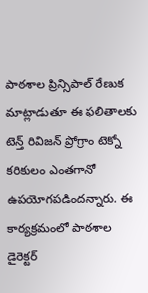పాఠశాల ప్రిన్సిపాల్ రేణుక మాట్లాడుతూ ఈ ఫలితాలకు టెన్త్ రివిజన్ ప్రోగ్రాం టెక్నో కరికులం ఎంతగానో ఉపయోగపడిందన్నారు. ఈ కార్యక్రమంలో పాఠశాల డైరెక్టర్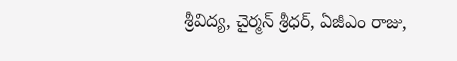శ్రీవిద్య, చైర్మన్ శ్రీధర్, ఏజీఎం రాజు,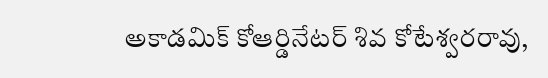అకాడమిక్ కోఆర్డినేటర్ శివ కోటేశ్వరరావు,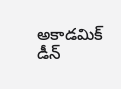అకాడమిక్ డీన్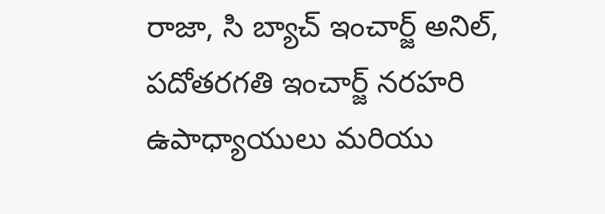రాజా, సి బ్యాచ్ ఇంచార్జ్ అనిల్, పదోతరగతి ఇంచార్జ్ నరహరి ఉపాధ్యాయులు మరియు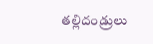తల్లిదండ్రులు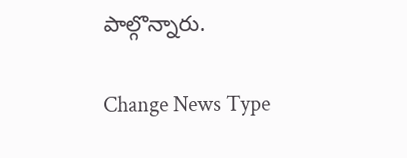పాల్గొన్నారు.

Change News Type